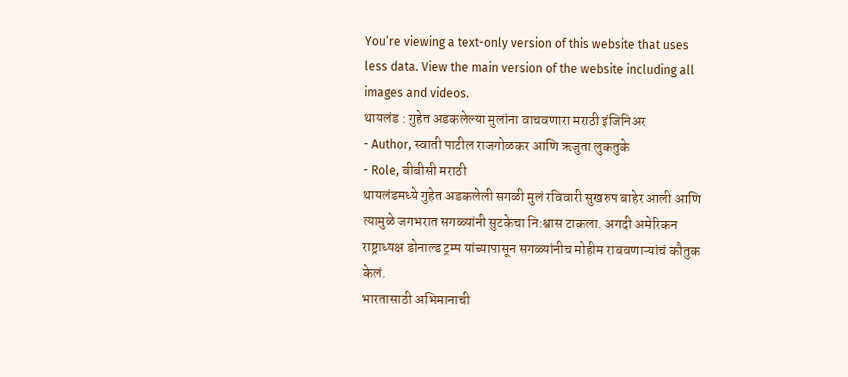You’re viewing a text-only version of this website that uses less data. View the main version of the website including all images and videos.
थायलंड : गुहेत अडकलेल्या मुलांना वाचवणारा मराठी इंजिनिअर
- Author, स्वाती पाटील राजगोळकर आणि ऋजुता लुकतुके
- Role, बीबीसी मराठी
थायलंडमध्ये गुहेत अडकलेली सगळी मुलं रविवारी सुखरुप बाहेर आली आणि त्यामुळे जगभरात सगळ्यांनी सुटकेचा नि:श्वास टाकला. अगदी अमेरिकन राष्ट्राध्यक्ष डोनाल्ड ट्रम्प यांच्यापासून सगळ्यांनीच मोहीम राबवणाऱ्यांचं कौतुक केलं.
भारतासाठी अभिमानाची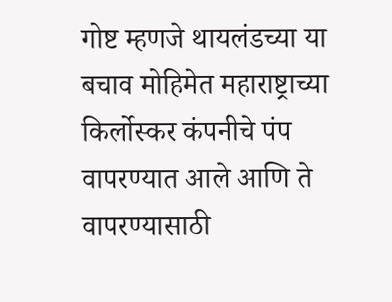गोष्ट म्हणजे थायलंडच्या या बचाव मोहिमेत महाराष्ट्राच्या किर्लोस्कर कंपनीचे पंप वापरण्यात आले आणि ते वापरण्यासाठी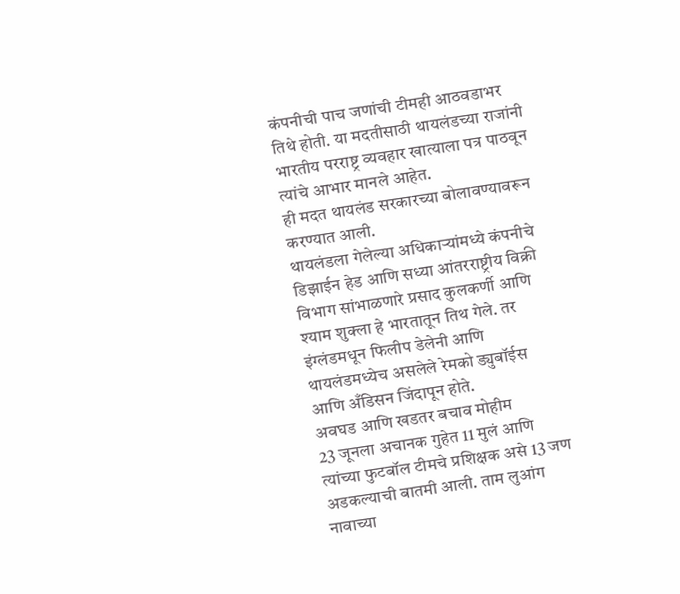कंपनीची पाच जणांची टीमही आठवडाभर तिथे होती. या मदतीसाठी थायलंडच्या राजांनी भारतीय परराष्ट्र व्यवहार खात्याला पत्र पाठवून त्यांचे आभार मानले आहेत.
ही मदत थायलंड सरकारच्या बोलावण्यावरून करण्यात आली.
थायलंडला गेलेल्या अधिकाऱ्यांमध्ये कंपनीचे डिझाईन हेड आणि सध्या आंतरराष्ट्रीय विक्री विभाग सांभाळणारे प्रसाद कुलकर्णी आणि श्याम शुक्ला हे भारतातून तिथ गेले. तर इंग्लंडमधून फिलीप डेलेनी आणि थायलंडमध्येच असलेले रेमको ड्युबॉईस आणि अँडिसन जिंदापून होते.
अवघड आणि खडतर बचाव मोहीम
23 जूनला अचानक गुहेत 11 मुलं आणि त्यांच्या फुटबॉल टीमचे प्रशिक्षक असे 13 जण अडकल्याची बातमी आली. ताम लुआंग नावाच्या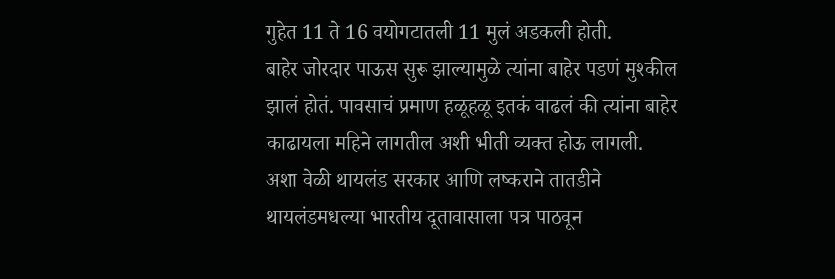गुहेत 11 ते 16 वयोगटातली 11 मुलं अडकली होती.
बाहेर जोरदार पाऊस सुरू झाल्यामुळे त्यांना बाहेर पडणं मुश्कील झालं होतं. पावसाचं प्रमाण हळूहळू इतकं वाढलं की त्यांना बाहेर काढायला महिने लागतील अशी भीती व्यक्त होऊ लागली.
अशा वेळी थायलंड सरकार आणि लष्कराने तातडीने थायलंडमधल्या भारतीय दूतावासाला पत्र पाठवून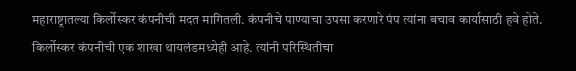महाराष्ट्रातल्या किर्लोस्कर कंपनीची मदत मागितली. कंपनीचे पाण्याचा उपसा करणारे पंप त्यांना बचाव कार्यासाठी हवे होते.
किर्लोस्कर कंपनीची एक शाखा थायलंडमध्येही आहे. त्यांनी परिस्थितीचा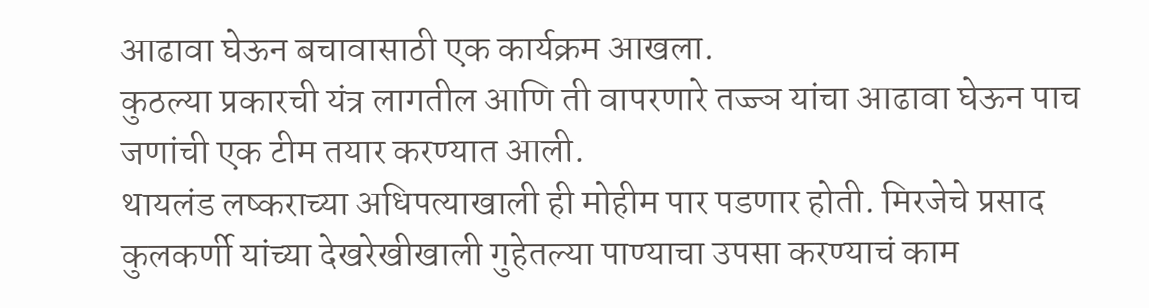आढावा घेऊन बचावासाठी एक कार्यक्रम आखला.
कुठल्या प्रकारची यंत्र लागतील आणि ती वापरणारे तज्ज्ञ यांचा आढावा घेऊन पाच जणांची एक टीम तयार करण्यात आली.
थायलंड लष्कराच्या अधिपत्याखाली ही मोहीम पार पडणार होती. मिरजेचे प्रसाद कुलकर्णी यांच्या देखरेखीखाली गुहेतल्या पाण्याचा उपसा करण्याचं काम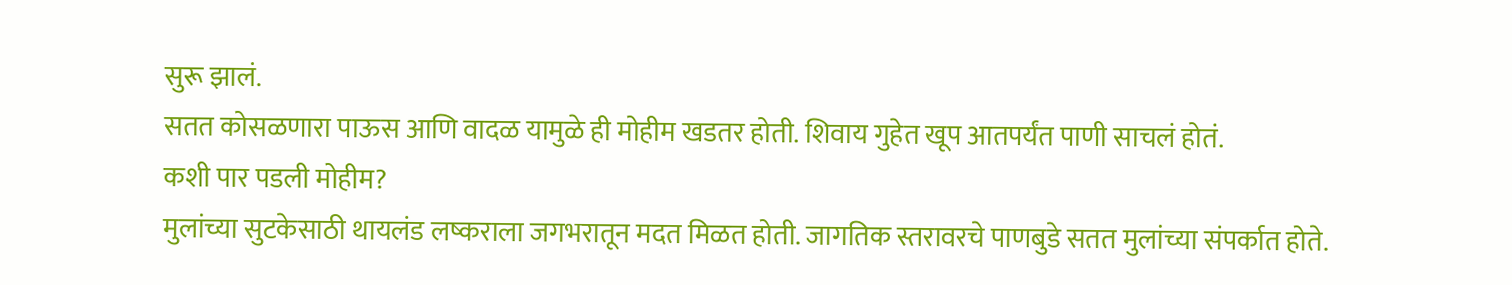सुरू झालं.
सतत कोसळणारा पाऊस आणि वादळ यामुळे ही मोहीम खडतर होती. शिवाय गुहेत खूप आतपर्यंत पाणी साचलं होतं.
कशी पार पडली मोहीम?
मुलांच्या सुटकेसाठी थायलंड लष्कराला जगभरातून मदत मिळत होती. जागतिक स्तरावरचे पाणबुडे सतत मुलांच्या संपर्कात होते.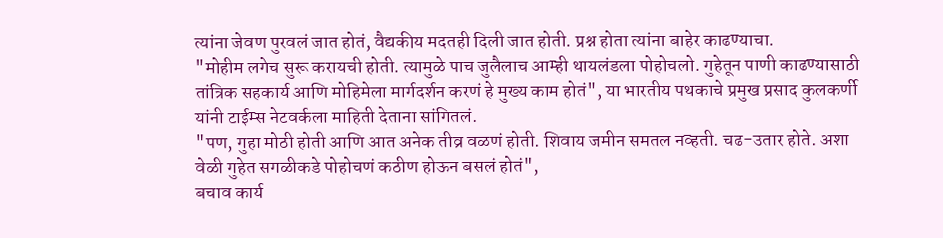त्यांना जेवण पुरवलं जात होतं, वैद्यकीय मदतही दिली जात होती. प्रश्न होता त्यांना बाहेर काढण्याचा.
"मोहीम लगेच सुरू करायची होती. त्यामुळे पाच जुलैलाच आम्ही थायलंडला पोहोचलो. गुहेतून पाणी काढण्यासाठी तांत्रिक सहकार्य आणि मोहिमेला मार्गदर्शन करणं हे मुख्य काम होतं", या भारतीय पथकाचे प्रमुख प्रसाद कुलकर्णी यांनी टाईम्स नेटवर्कला माहिती देताना सांगितलं.
"पण, गुहा मोठी होती आणि आत अनेक तीव्र वळणं होती. शिवाय जमीन समतल नव्हती. चढ-उतार होते. अशा वेळी गुहेत सगळीकडे पोहोचणं कठीण होऊन बसलं होतं",
बचाव कार्य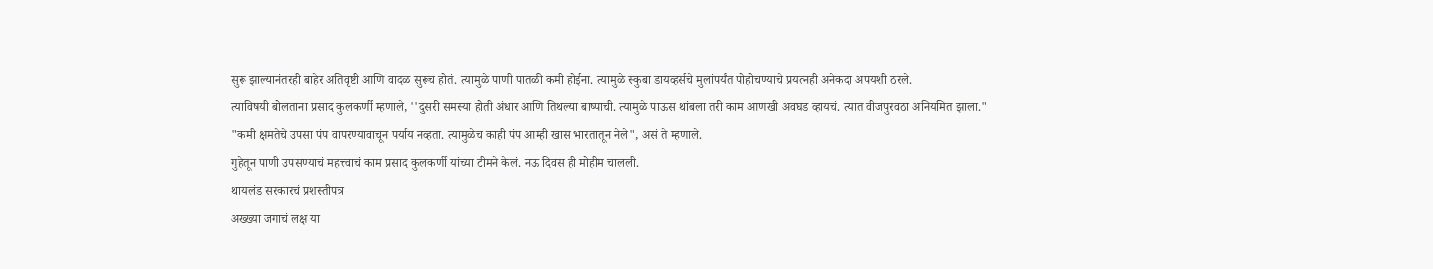सुरू झाल्यानंतरही बाहेर अतिवृष्टी आणि वादळ सुरूच होतं. त्यामुळे पाणी पातळी कमी होईना. त्यामुळे स्कुबा डायव्हर्सचे मुलांपर्यंत पोहोचण्याचे प्रयत्नही अनेकदा अपयशी ठरले.
त्याविषयी बोलताना प्रसाद कुलकर्णी म्हणाले, ''दुसरी समस्या होती अंधार आणि तिथल्या बाष्पाची. त्यामुळे पाऊस थांबला तरी काम आणखी अवघड व्हायचं. त्यात वीजपुरवठा अनियमित झाला."
"कमी क्षमतेचे उपसा पंप वापरण्यावाचून पर्याय नव्हता. त्यामुळेच काही पंप आम्ही खास भारतातून नेले", असं ते म्हणाले.
गुहेतून पाणी उपसण्याचं महत्त्वाचं काम प्रसाद कुलकर्णी यांच्या टीमने केलं. नऊ दिवस ही मोहीम चालली.
थायलंड सरकारचं प्रशस्तीपत्र
अख्ख्या जगाचं लक्ष या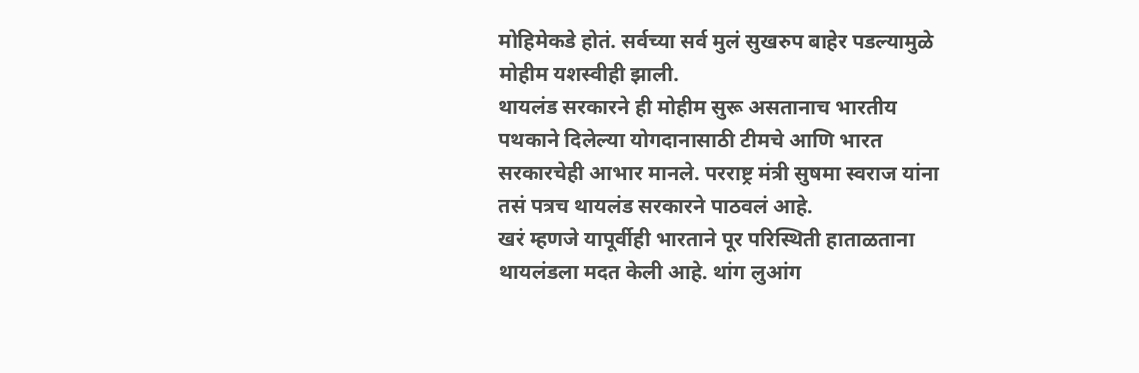मोहिमेकडे होतं. सर्वच्या सर्व मुलं सुखरुप बाहेर पडल्यामुळे मोहीम यशस्वीही झाली.
थायलंड सरकारने ही मोहीम सुरू असतानाच भारतीय पथकाने दिलेल्या योगदानासाठी टीमचे आणि भारत सरकारचेही आभार मानले. परराष्ट्र मंत्री सुषमा स्वराज यांना तसं पत्रच थायलंड सरकारने पाठवलं आहे.
खरं म्हणजे यापूर्वीही भारताने पूर परिस्थिती हाताळताना थायलंडला मदत केली आहे. थांग लुआंग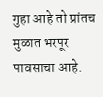गुहा आहे तो प्रांतच मुळात भरपूर पावसाचा आहे.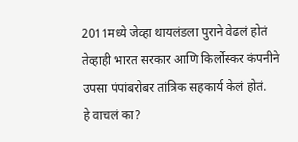2011मध्ये जेव्हा थायलंडला पुराने वेढलं होतं तेव्हाही भारत सरकार आणि किर्लोस्कर कंपनीने उपसा पंपांबरोबर तांत्रिक सहकार्य केलं होतं.
हे वाचलं का?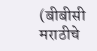(बीबीसी मराठीचे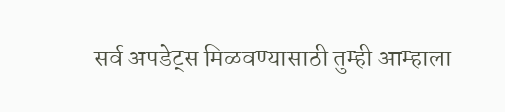सर्व अपडेट्स मिळवण्यासाठी तुम्ही आम्हाला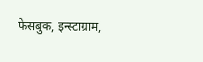फेसबुक, इन्स्टाग्राम,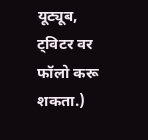यूट्यूब, ट्विटर वर फॉलो करू शकता.)